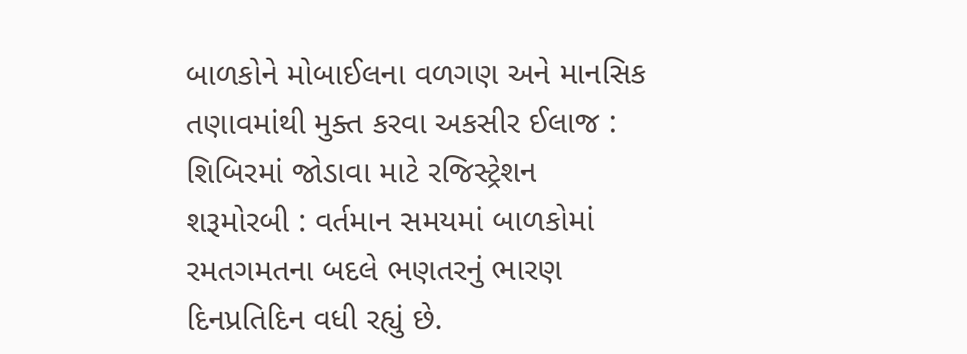બાળકોને મોબાઈલના વળગણ અને માનસિક તણાવમાંથી મુક્ત કરવા અકસીર ઈલાજ : શિબિરમાં જોડાવા માટે રજિસ્ટ્રેશન શરૂમોરબી : વર્તમાન સમયમાં બાળકોમાં રમતગમતના બદલે ભણતરનું ભારણ દિનપ્રતિદિન વધી રહ્યું છે.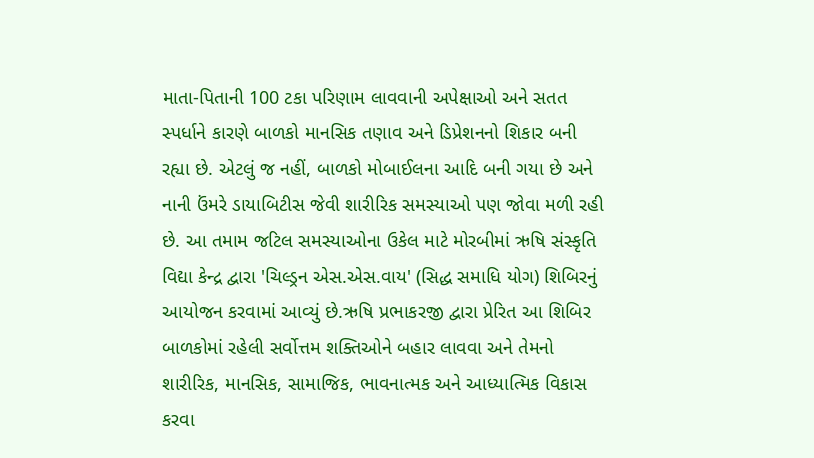માતા-પિતાની 100 ટકા પરિણામ લાવવાની અપેક્ષાઓ અને સતત સ્પર્ધાને કારણે બાળકો માનસિક તણાવ અને ડિપ્રેશનનો શિકાર બની રહ્યા છે. એટલું જ નહીં, બાળકો મોબાઈલના આદિ બની ગયા છે અને નાની ઉંમરે ડાયાબિટીસ જેવી શારીરિક સમસ્યાઓ પણ જોવા મળી રહી છે. આ તમામ જટિલ સમસ્યાઓના ઉકેલ માટે મોરબીમાં ઋષિ સંસ્કૃતિ વિદ્યા કેન્દ્ર દ્વારા 'ચિલ્ડ્રન એસ.એસ.વાય' (સિદ્ધ સમાધિ યોગ) શિબિરનું આયોજન કરવામાં આવ્યું છે.ઋષિ પ્રભાકરજી દ્વારા પ્રેરિત આ શિબિર બાળકોમાં રહેલી સર્વોત્તમ શક્તિઓને બહાર લાવવા અને તેમનો શારીરિક, માનસિક, સામાજિક, ભાવનાત્મક અને આધ્યાત્મિક વિકાસ કરવા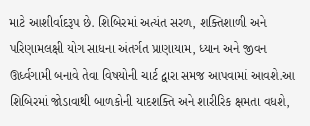માટે આશીર્વાદરૂપ છે. શિબિરમાં અત્યંત સરળ, શક્તિશાળી અને પરિણામલક્ષી યોગ સાધના અંતર્ગત પ્રાણાયામ, ધ્યાન અને જીવન ઊર્ધ્વગામી બનાવે તેવા વિષયોની ચાર્ટ દ્વારા સમજ આપવામાં આવશે.આ શિબિરમાં જોડાવાથી બાળકોની યાદશક્તિ અને શારીરિક ક્ષમતા વધશે,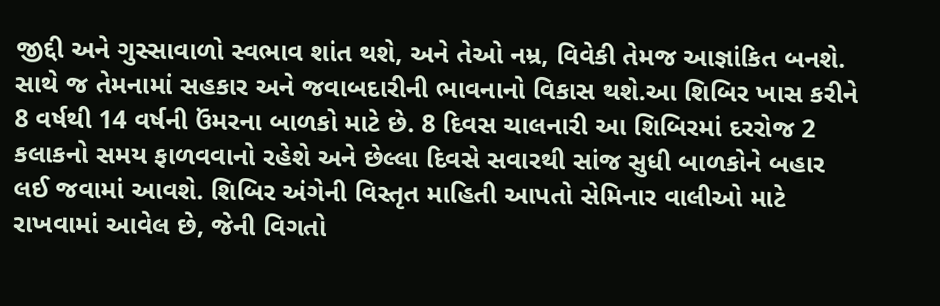જીદ્દી અને ગુસ્સાવાળો સ્વભાવ શાંત થશે, અને તેઓ નમ્ર, વિવેકી તેમજ આજ્ઞાંકિત બનશે. સાથે જ તેમનામાં સહકાર અને જવાબદારીની ભાવનાનો વિકાસ થશે.આ શિબિર ખાસ કરીને 8 વર્ષથી 14 વર્ષની ઉંમરના બાળકો માટે છે. 8 દિવસ ચાલનારી આ શિબિરમાં દરરોજ 2 કલાકનો સમય ફાળવવાનો રહેશે અને છેલ્લા દિવસે સવારથી સાંજ સુધી બાળકોને બહાર લઈ જવામાં આવશે. શિબિર અંગેની વિસ્તૃત માહિતી આપતો સેમિનાર વાલીઓ માટે રાખવામાં આવેલ છે, જેની વિગતો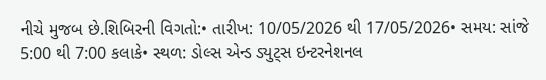નીચે મુજબ છે.શિબિરની વિગતો:• તારીખ: 10/05/2026 થી 17/05/2026• સમય: સાંજે 5:00 થી 7:00 કલાકે• સ્થળ: ડોલ્સ એન્ડ ડ્યુટ્સ ઇન્ટરનેશનલ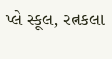પ્લે સ્કૂલ, રત્નકલા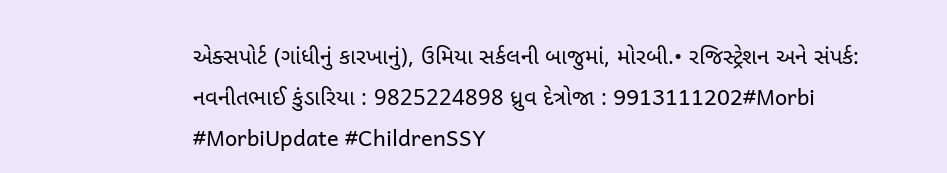એક્સપોર્ટ (ગાંધીનું કારખાનું), ઉમિયા સર્કલની બાજુમાં, મોરબી.• રજિસ્ટ્રેશન અને સંપર્ક: નવનીતભાઈ કુંડારિયા : 9825224898 ધ્રુવ દેત્રોજા : 9913111202#Morbi #MorbiUpdate #ChildrenSSY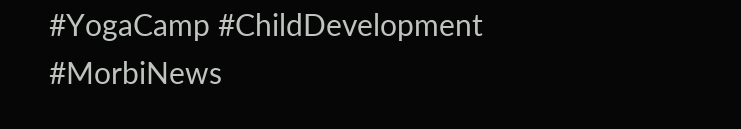#YogaCamp #ChildDevelopment #MorbiNews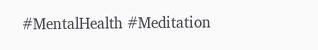#MentalHealth #Meditation